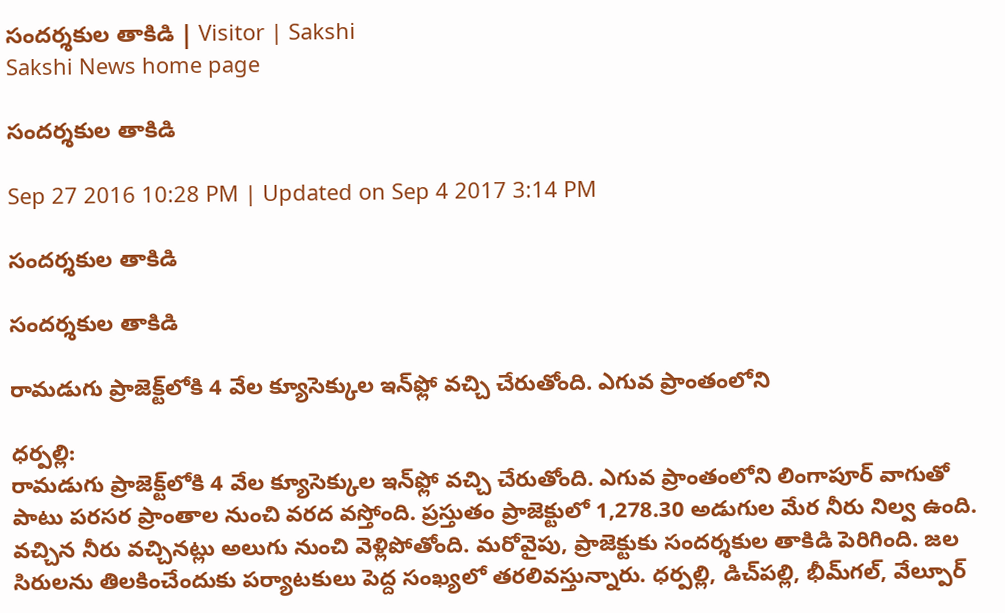సందర్శకుల తాకిడి | Visitor | Sakshi
Sakshi News home page

సందర్శకుల తాకిడి

Sep 27 2016 10:28 PM | Updated on Sep 4 2017 3:14 PM

సందర్శకుల తాకిడి

సందర్శకుల తాకిడి

రామడుగు ప్రాజెక్ట్‌లోకి 4 వేల క్యూసెక్కుల ఇన్‌ఫ్లో వచ్చి చేరుతోంది. ఎగువ ప్రాంతంలోని

ధర్పల్లి:
రామడుగు ప్రాజెక్ట్‌లోకి 4 వేల క్యూసెక్కుల ఇన్‌ఫ్లో వచ్చి చేరుతోంది. ఎగువ ప్రాంతంలోని లింగాపూర్‌ వాగుతో పాటు పరసర ప్రాంతాల నుంచి వరద వస్తోంది. ప్రస్తుతం ప్రాజెక్టులో 1,278.30 అడుగుల మేర నీరు నిల్వ ఉంది. వచ్చిన నీరు వచ్చినట్లు అలుగు నుంచి వెళ్లిపోతోంది. మరోవైపు, ప్రాజెక్టుకు సందర్శకుల తాకిడి పెరిగింది. జల సిరులను తిలకించేందుకు పర్యాటకులు పెద్ద సంఖ్యలో తరలివస్తున్నారు. ధర్పల్లి, డిచ్‌పల్లి, భీమ్‌గల్, వేల్పూర్‌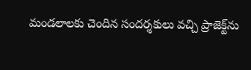మండలాలకు చెందిన సందర్శకులు వచ్చి ప్రాజెక్ట్‌ను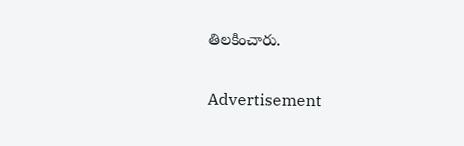తిలకించారు.

Advertisement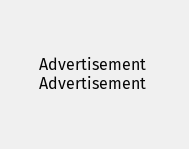Advertisement
Advertisement